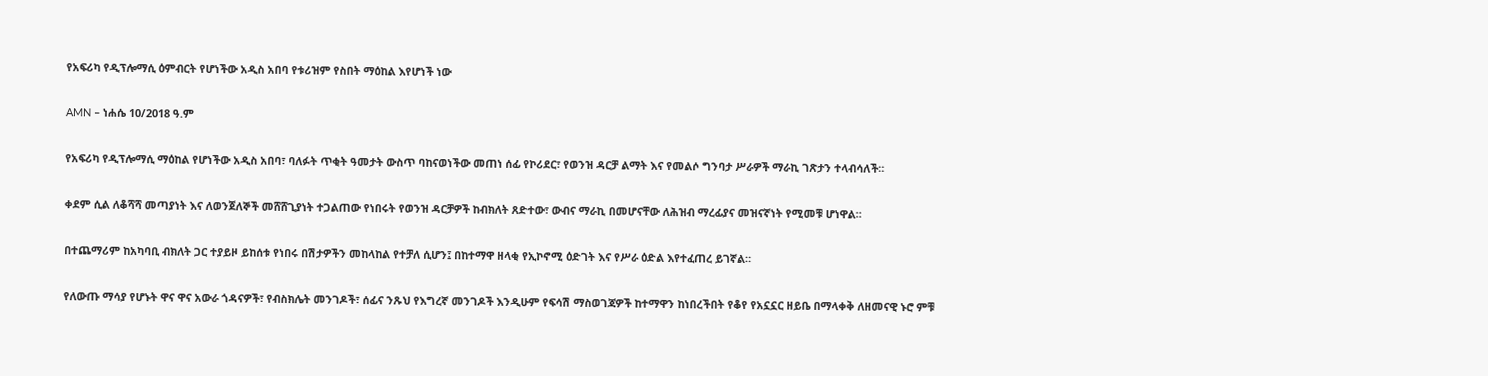የአፍሪካ የዲፕሎማሲ ዕምብርት የሆነችው አዲስ አበባ የቱሪዝም የስበት ማዕከል እየሆነች ነው

AMN – ነሐሴ 10/2018 ዓ.ም

የአፍሪካ የዲፕሎማሲ ማዕከል የሆነችው አዲስ አበባ፣ ባለፉት ጥቂት ዓመታት ውስጥ ባከናወነችው መጠነ ሰፊ የኮሪደር፣ የወንዝ ዳርቻ ልማት እና የመልሶ ግንባታ ሥራዎች ማራኪ ገጽታን ተላብሳለች።

ቀደም ሲል ለቆሻሻ መጣያነት እና ለወንጀለኞች መሸሸጊያነት ተጋልጠው የነበሩት የወንዝ ዳርቻዎች ከብክለት ጸድተው፣ ውብና ማራኪ በመሆናቸው ለሕዝብ ማረፊያና መዝናኛነት የሚመቹ ሆነዋል።

በተጨማሪም ከአካባቢ ብክለት ጋር ተያይዞ ይከሰቱ የነበሩ በሽታዎችን መከላከል የተቻለ ሲሆን፤ በከተማዋ ዘላቂ የኢኮኖሚ ዕድገት እና የሥራ ዕድል እየተፈጠረ ይገኛል።

የለውጡ ማሳያ የሆኑት ዋና ዋና አውራ ጎዳናዎች፣ የብስክሌት መንገዶች፣ ሰፊና ንጹህ የእግረኛ መንገዶች እንዲሁም የፍሳሽ ማስወገጃዎች ከተማዋን ከነበረችበት የቆየ የአኗኗር ዘይቤ በማላቀቅ ለዘመናዊ ኑሮ ምቹ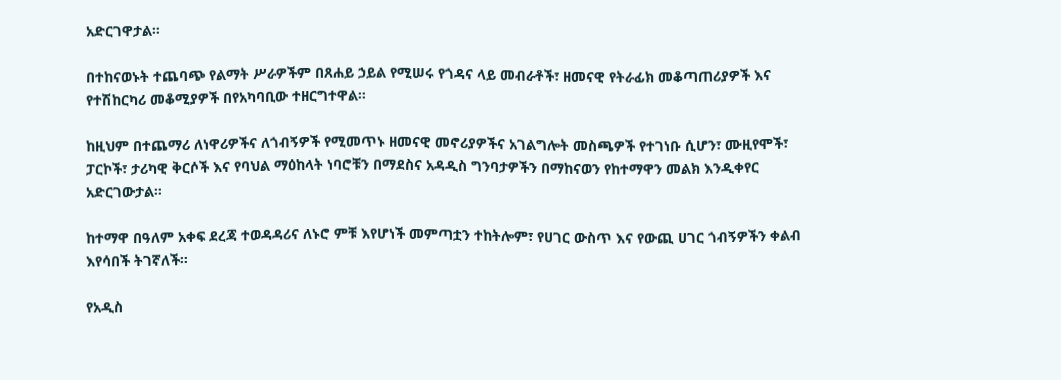አድርገዋታል።

በተከናወኑት ተጨባጭ የልማት ሥራዎችም በጸሐይ ኃይል የሚሠሩ የጎዳና ላይ መብራቶች፣ ዘመናዊ የትራፊክ መቆጣጠሪያዎች እና የተሽከርካሪ መቆሚያዎች በየአካባቢው ተዘርግተዋል።

ከዚህም በተጨማሪ ለነዋሪዎችና ለጎብኝዎች የሚመጥኑ ዘመናዊ መኖሪያዎችና አገልግሎት መስጫዎች የተገነቡ ሲሆን፣ ሙዚየሞች፣ ፓርኮች፣ ታሪካዊ ቅርሶች እና የባህል ማዕከላት ነባሮቹን በማደስና አዳዲስ ግንባታዎችን በማከናወን የከተማዋን መልክ እንዲቀየር አድርገውታል።

ከተማዋ በዓለም አቀፍ ደረጃ ተወዳዳሪና ለኑሮ ምቹ እየሆነች መምጣቷን ተከትሎም፣ የሀገር ውስጥ እና የውጪ ሀገር ጎብኝዎችን ቀልብ እየሳበች ትገኛለች።

የአዲስ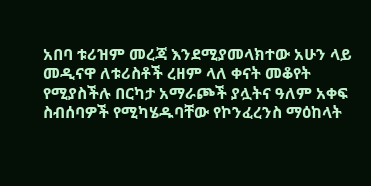አበባ ቱሪዝም መረጃ እንደሚያመላክተው አሁን ላይ መዲናዋ ለቱሪስቶች ረዘም ላለ ቀናት መቆየት የሚያስችሉ በርካታ አማራጮች ያሏትና ዓለም አቀፍ ስብሰባዎች የሚካሄዱባቸው የኮንፈረንስ ማዕከላት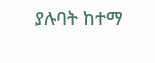ያሉባት ከተማ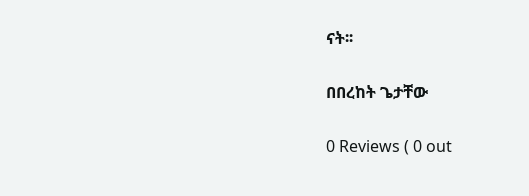ናት፡፡

በበረከት ጌታቸው

0 Reviews ( 0 out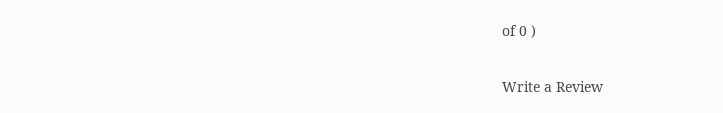of 0 )

Write a Review